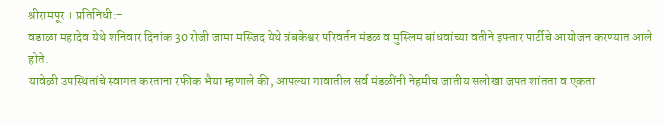श्रीरामपूर । प्रतिनिधी:-
वडाळा महादेव येथे शनिवार दिनांक 30 रोजी जामा मस्जिद येथे त्रंबकेश्वर परिवर्तन मंडळ व मुस्लिम बांधवांच्या वतीने इफ्तार पार्टीचे आयोजन करण्यात आले होते.
यावेळी उपस्थितांचे स्वागत करताना रफीक भैया म्हणाले की, आपल्या गावातील सर्व मंडळींनी नेहमीच जातीय सलोखा जपत शांतता व एकता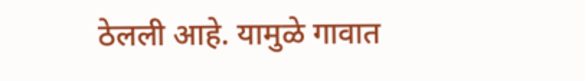ठेलली आहे. यामुळे गावात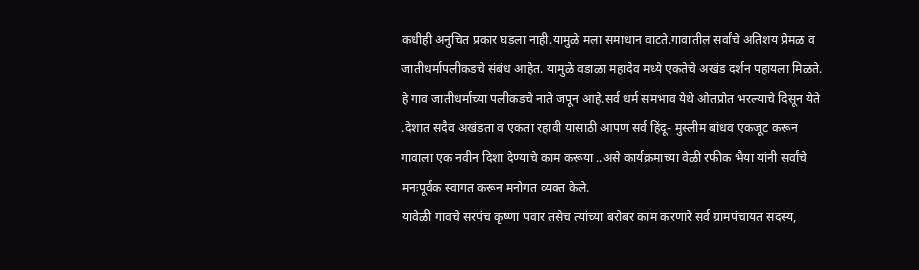कधीही अनुचित प्रकार घडला नाही.यामुळे मला समाधान वाटते.गावातील सर्वांचे अतिशय प्रेमळ व जातीधर्मापलीकडचे संबंध आहेत. यामुळे वडाळा महादेव मध्ये एकतेचे अखंड दर्शन पहायला मिळते. हे गाव जातीधर्माच्या पलीकडचे नाते जपून आहे.सर्व धर्म समभाव येथे ओतप्रोत भरल्याचे दिसून येते .देशात सदैव अखंडता व एकता रहावी यासाठी आपण सर्व हिंदू- मुस्लीम बांधव एकजूट करून गावाला एक नवीन दिशा देण्याचे काम करूया ..असे कार्यक्रमाच्या वेळी रफीक भैया यांनी सर्वांचे मनःपूर्वक स्वागत करून मनोगत व्यक्त केले.
यावेळी गावचे सरपंच कृष्णा पवार तसेच त्यांच्या बरोबर काम करणारे सर्व ग्रामपंचायत सदस्य,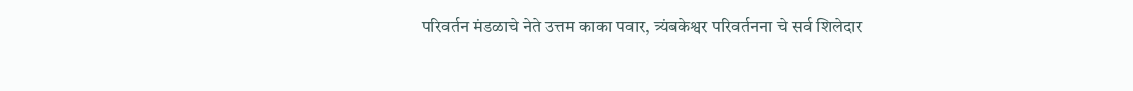परिवर्तन मंडळाचे नेते उत्तम काका पवार, त्र्यंबकेश्वर परिवर्तनना चे सर्व शिलेदार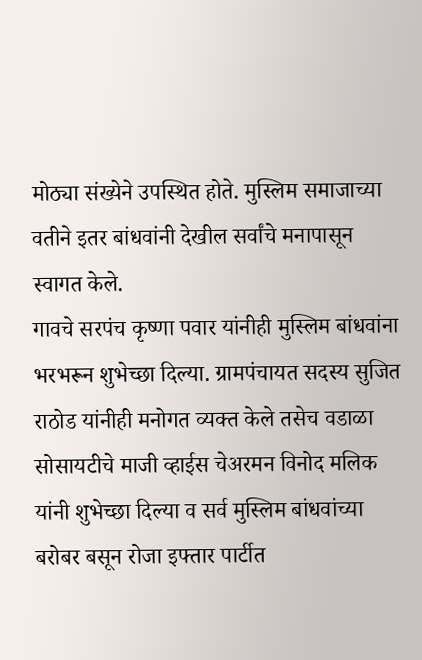मोठ्या संख्येने उपस्थित होते. मुस्लिम समाजाच्या वतीने इतर बांधवांनी देखील सर्वांचे मनापासून स्वागत केले.
गावचे सरपंच कृष्णा पवार यांनीही मुस्लिम बांधवांना भरभरून शुभेच्छा दिल्या. ग्रामपंचायत सदस्य सुजित राठोड यांनीही मनोगत व्यक्त केले तसेच वडाळा सोसायटीचे माजी व्हाईस चेअरमन विनोद मलिक यांनी शुभेच्छा दिल्या व सर्व मुस्लिम बांधवांच्या बरोबर बसून रोजा इफ्तार पार्टीत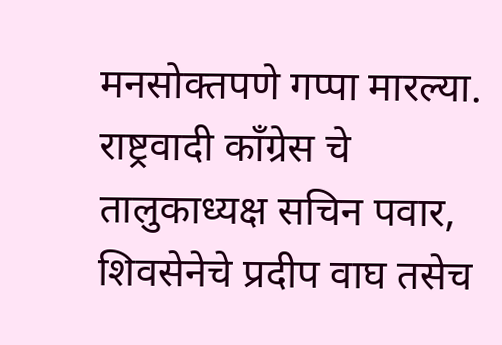मनसोक्तपणे गप्पा मारल्या. राष्ट्रवादी काँग्रेस चे तालुकाध्यक्ष सचिन पवार, शिवसेनेचे प्रदीप वाघ तसेच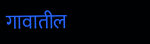गावातील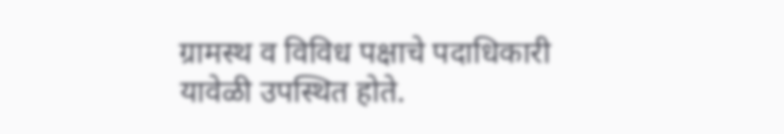ग्रामस्थ व विविध पक्षाचे पदाधिकारी यावेळी उपस्थित होते.